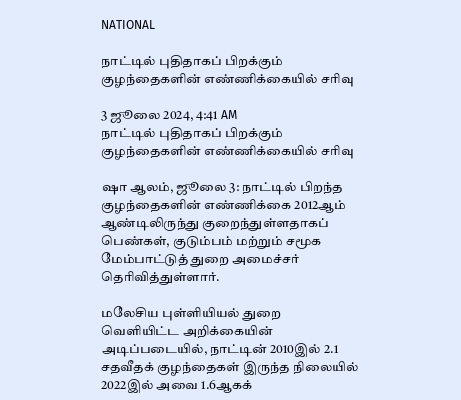NATIONAL

நாட்டில் புதிதாகப் பிறக்கும் குழந்தைகளின் எண்ணிக்கையில் சரிவு

3 ஜூலை 2024, 4:41 AM
நாட்டில் புதிதாகப் பிறக்கும் குழந்தைகளின் எண்ணிக்கையில் சரிவு

ஷா ஆலம், ஜூலை 3: நாட்டில் பிறந்த குழந்தைகளின் எண்ணிக்கை 2012ஆம் ஆண்டிலிருந்து குறைந்துள்ளதாகப் பெண்கள், குடும்பம் மற்றும் சமூக மேம்பாட்டுத் துறை அமைச்சர் தெரிவித்துள்ளார்.

மலேசிய புள்ளியியல் துறை வெளியிட்ட அறிக்கையின் அடிப்படையில், நாட்டின் 2010இல் 2.1 சதவீதக் குழந்தைகள் இருந்த நிலையில் 2022இல் அவை 1.6ஆகக்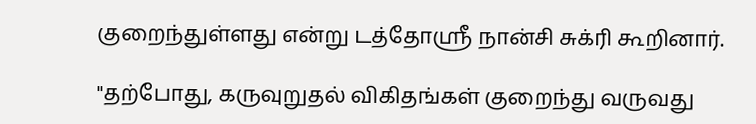குறைந்துள்ளது என்று டத்தோஸ்ரீ நான்சி சுக்ரி கூறினார்.

"தற்போது, கருவுறுதல் விகிதங்கள் குறைந்து வருவது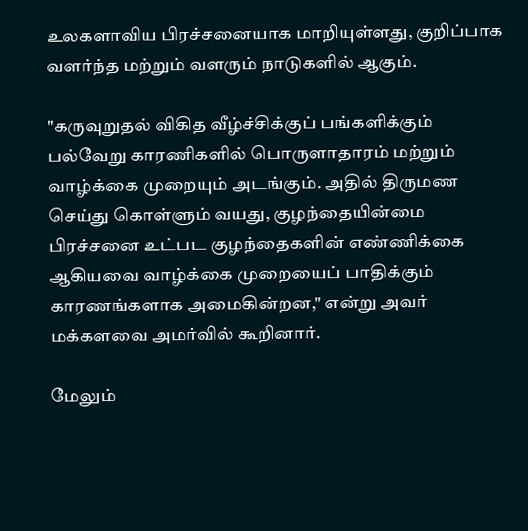உலகளாவிய பிரச்சனையாக மாறியுள்ளது, குறிப்பாக வளர்ந்த மற்றும் வளரும் நாடுகளில் ஆகும்.

"கருவுறுதல் விகித வீழ்ச்சிக்குப் பங்களிக்கும் பல்வேறு காரணிகளில் பொருளாதாரம் மற்றும் வாழ்க்கை முறையும் அடங்கும். அதில் திருமண செய்து கொள்ளும் வயது, குழந்தையின்மை பிரச்சனை உட்பட குழந்தைகளின் எண்ணிக்கை ஆகியவை வாழ்க்கை முறையைப் பாதிக்கும் காரணங்களாக அமைகின்றன," என்று அவர் மக்களவை அமர்வில் கூறினார்.

மேலும்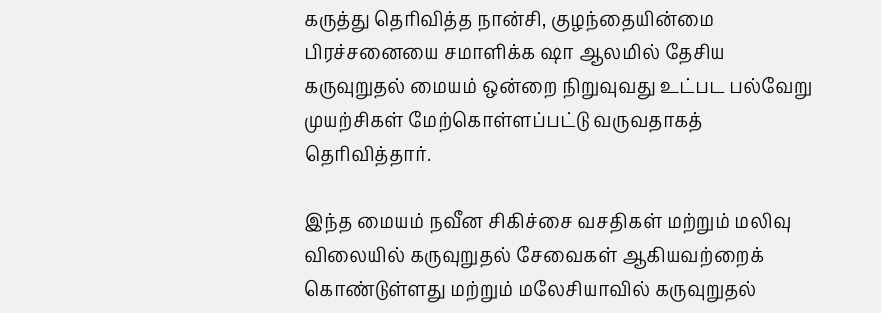கருத்து தெரிவித்த நான்சி, குழந்தையின்மை பிரச்சனையை சமாளிக்க ஷா ஆலமில் தேசிய கருவுறுதல் மையம் ஒன்றை நிறுவுவது உட்பட பல்வேறு முயற்சிகள் மேற்கொள்ளப்பட்டு வருவதாகத் தெரிவித்தார்.

இந்த மையம் நவீன சிகிச்சை வசதிகள் மற்றும் மலிவு விலையில் கருவுறுதல் சேவைகள் ஆகியவற்றைக் கொண்டுள்ளது மற்றும் மலேசியாவில் கருவுறுதல்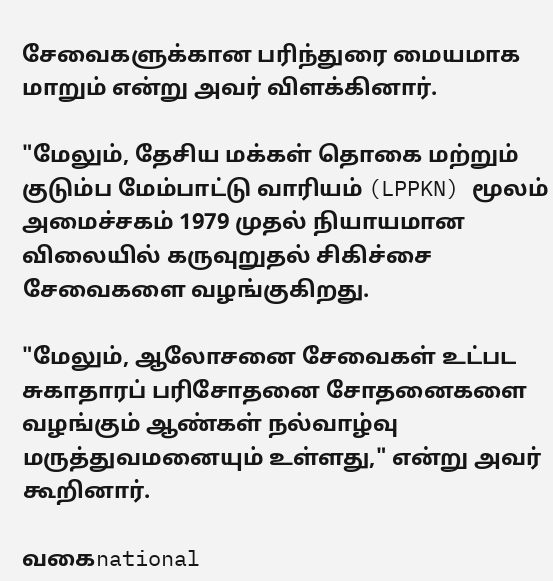சேவைகளுக்கான பரிந்துரை மையமாக மாறும் என்று அவர் விளக்கினார்.

"மேலும், தேசிய மக்கள் தொகை மற்றும் குடும்ப மேம்பாட்டு வாரியம் (LPPKN) மூலம் அமைச்சகம் 1979 முதல் நியாயமான விலையில் கருவுறுதல் சிகிச்சை சேவைகளை வழங்குகிறது.

"மேலும், ஆலோசனை சேவைகள் உட்பட சுகாதாரப் பரிசோதனை சோதனைகளை வழங்கும் ஆண்கள் நல்வாழ்வு மருத்துவமனையும் உள்ளது," என்று அவர் கூறினார்.

வகைnational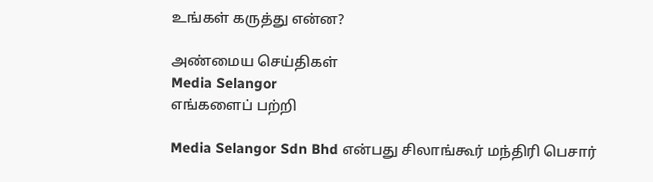உங்கள் கருத்து என்ன?

அண்மைய செய்திகள்
Media Selangor
எங்களைப் பற்றி

Media Selangor Sdn Bhd என்பது சிலாங்கூர் மந்திரி பெசார்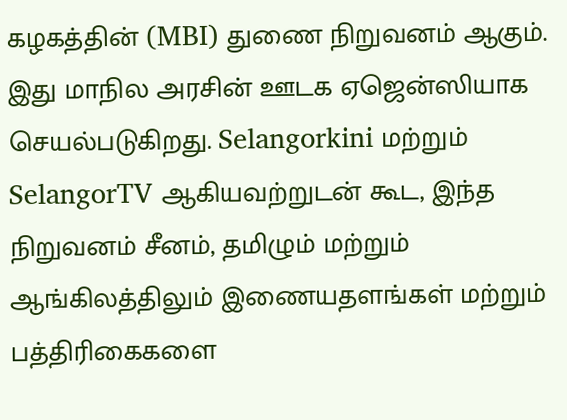கழகத்தின் (MBI) துணை நிறுவனம் ஆகும். இது மாநில அரசின் ஊடக ஏஜென்ஸியாக செயல்படுகிறது. Selangorkini மற்றும் SelangorTV ஆகியவற்றுடன் கூட, இந்த நிறுவனம் சீனம், தமிழும் மற்றும் ஆங்கிலத்திலும் இணையதளங்கள் மற்றும் பத்திரிகைகளை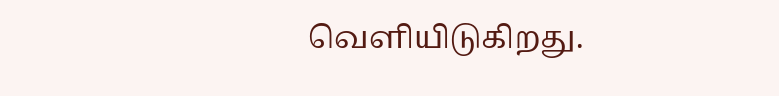வெளியிடுகிறது.